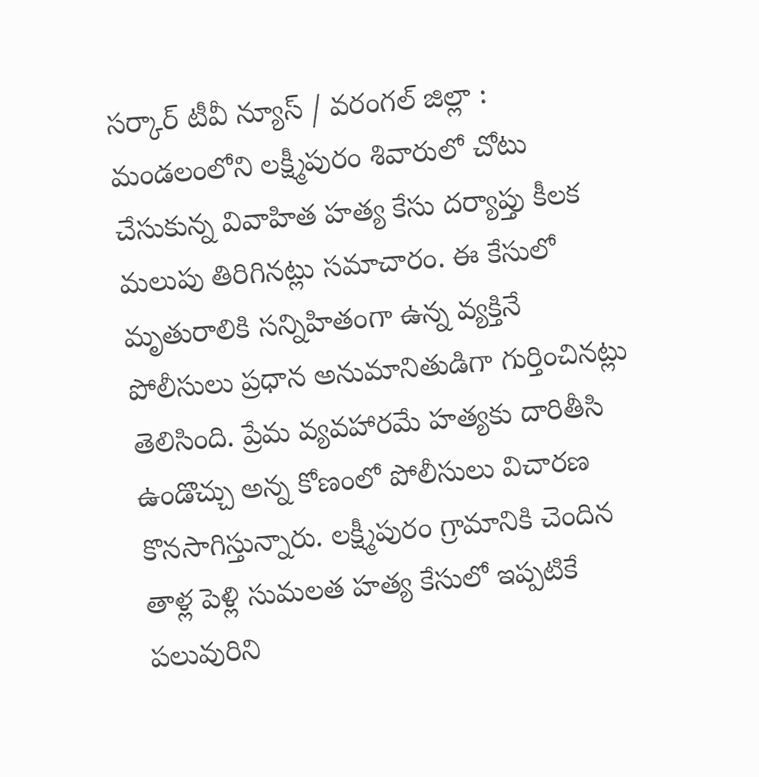సర్కార్ టీవీ న్యూస్ / వరంగల్ జిల్లా : మండలంలోని లక్ష్మీపురం శివారులో చోటు చేసుకున్న వివాహిత హత్య కేసు దర్యాప్తు కీలక మలుపు తిరిగినట్లు సమాచారం. ఈ కేసులో మృతురాలికి సన్నిహితంగా ఉన్న వ్యక్తినే పోలీసులు ప్రధాన అనుమానితుడిగా గుర్తించినట్లు తెలిసింది. ప్రేమ వ్యవహారమే హత్యకు దారితీసి ఉండొచ్చు అన్న కోణంలో పోలీసులు విచారణ కొనసాగిస్తున్నారు. లక్ష్మీపురం గ్రామానికి చెందిన తాళ్ల పెళ్లి సుమలత హత్య కేసులో ఇప్పటికే పలువురిని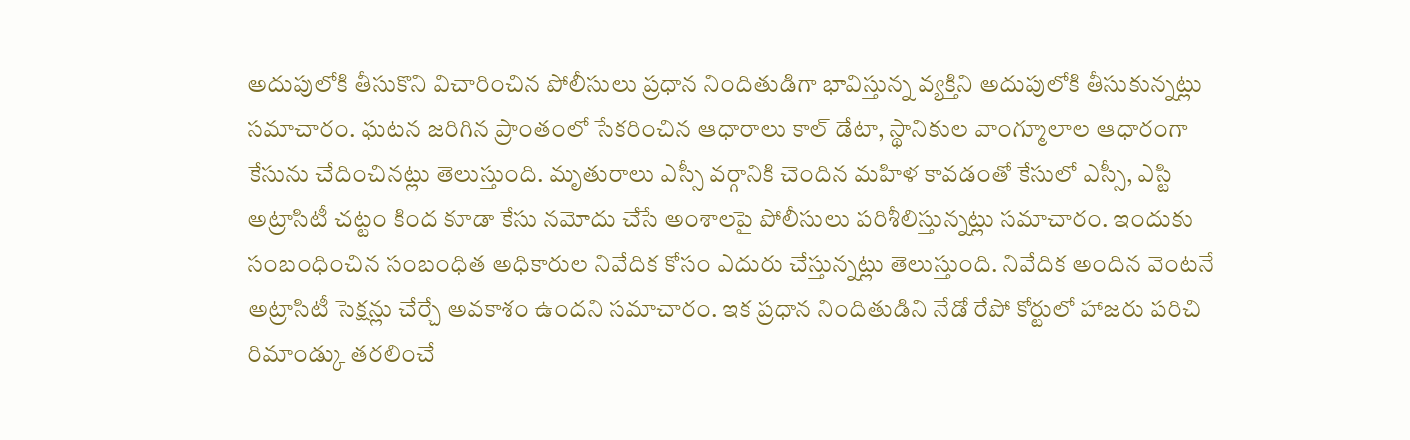అదుపులోకి తీసుకొని విచారించిన పోలీసులు ప్రధాన నిందితుడిగా భావిస్తున్న వ్యక్తిని అదుపులోకి తీసుకున్నట్లు సమాచారం. ఘటన జరిగిన ప్రాంతంలో సేకరించిన ఆధారాలు కాల్ డేటా, స్థానికుల వాంగ్మూలాల ఆధారంగా కేసును చేదించినట్లు తెలుస్తుంది. మృతురాలు ఎస్సీ వర్గానికి చెందిన మహిళ కావడంతో కేసులో ఎస్సీ, ఎస్టి అట్రాసిటీ చట్టం కింద కూడా కేసు నమోదు చేసే అంశాలపై పోలీసులు పరిశీలిస్తున్నట్లు సమాచారం. ఇందుకు సంబంధించిన సంబంధిత అధికారుల నివేదిక కోసం ఎదురు చేస్తున్నట్లు తెలుస్తుంది. నివేదిక అందిన వెంటనే అట్రాసిటీ సెక్షన్లు చేర్చే అవకాశం ఉందని సమాచారం. ఇక ప్రధాన నిందితుడిని నేడో రేపో కోర్టులో హాజరు పరిచి రిమాండ్కు తరలించే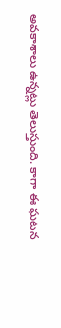అవకాశాలు ఉన్నట్లు తెలుస్తుంది. కాగా ఈ ఘటన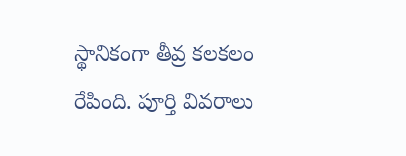స్థానికంగా తీవ్ర కలకలం రేపింది. పూర్తి వివరాలు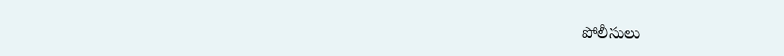పోలీసులు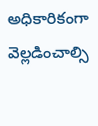అధికారికంగా వెల్లడించాల్సి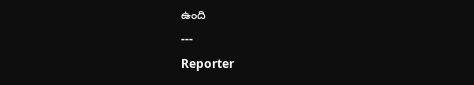ఉంది
---
Reporter